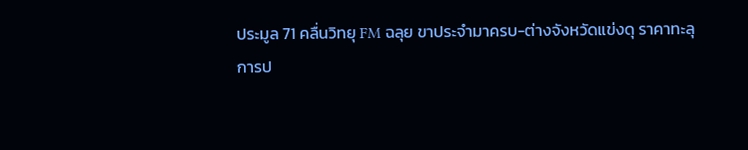ประมูล 71 คลื่นวิทยุ FM ฉลุย ขาประจำมาครบ-ต่างจังหวัดแข่งดุ ราคาทะลุ
การป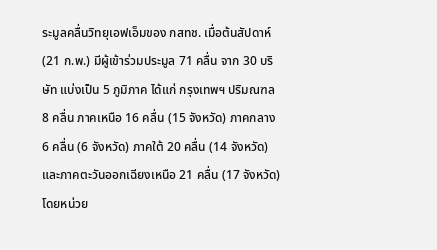ระมูลคลื่นวิทยุเอฟเอ็มของ กสทช. เมื่อต้นสัปดาห์ (21 ก.พ.) มีผู้เข้าร่วมประมูล 71 คลื่น จาก 30 บริษัท แบ่งเป็น 5 ภูมิภาค ได้แก่ กรุงเทพฯ ปริมณฑล 8 คลื่น ภาคเหนือ 16 คลื่น (15 จังหวัด) ภาคกลาง 6 คลื่น (6 จังหวัด) ภาคใต้ 20 คลื่น (14 จังหวัด) และภาคตะวันออกเฉียงเหนือ 21 คลื่น (17 จังหวัด)
โดยหน่วย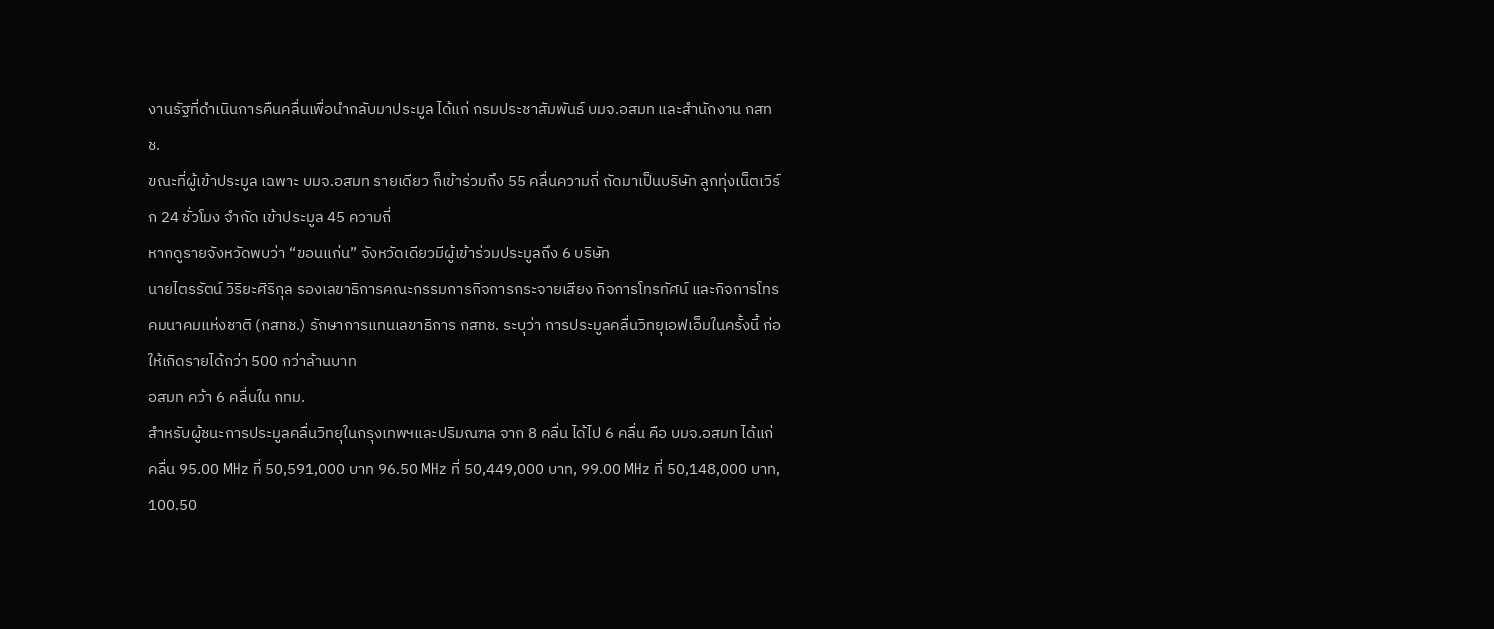งานรัฐที่ดำเนินการคืนคลื่นเพื่อนำกลับมาประมูล ได้แก่ กรมประชาสัมพันธ์ บมจ.อสมท และสำนักงาน กสทช.
ขณะที่ผู้เข้าประมูล เฉพาะ บมจ.อสมท รายเดียว ก็เข้าร่วมถึง 55 คลื่นความถี่ ถัดมาเป็นบริษัท ลูกทุ่งเน็ตเวิร์ก 24 ชั่วโมง จำกัด เข้าประมูล 45 ความถี่
หากดูรายจังหวัดพบว่า “ขอนแก่น” จังหวัดเดียวมีผู้เข้าร่วมประมูลถึง 6 บริษัท
นายไตรรัตน์ วิริยะศิริกุล รองเลขาธิการคณะกรรมการกิจการกระจายเสียง กิจการโทรทัศน์ และกิจการโทรคมนาคมแห่งชาติ (กสทช.) รักษาการแทนเลขาธิการ กสทช. ระบุว่า การประมูลคลื่นวิทยุเอฟเอ็มในครั้งนี้ ก่อให้เกิดรายได้กว่า 500 กว่าล้านบาท
อสมท คว้า 6 คลื่นใน กทม.
สำหรับผู้ชนะการประมูลคลื่นวิทยุในกรุงเทพฯและปริมณฑล จาก 8 คลื่น ได้ไป 6 คลื่น คือ บมจ.อสมท ได้แก่ คลื่น 95.00 MHz ที่ 50,591,000 บาท 96.50 MHz ที่ 50,449,000 บาท, 99.00 MHz ที่ 50,148,000 บาท, 100.50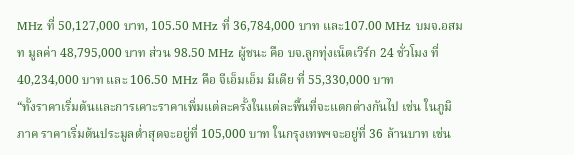MHz ที่ 50,127,000 บาท, 105.50 MHz ที่ 36,784,000 บาท และ107.00 MHz บมจ.อสมท มูลค่า 48,795,000 บาท ส่วน 98.50 MHz ผู้ชนะ คือ บจ.ลูกทุ่งเน็ตเวิร์ก 24 ชั่วโมง ที่ 40,234,000 บาท และ 106.50 MHz คือ จีเอ็มเอ็ม มีเดีย ที่ 55,330,000 บาท
“ทั้งราคาเริ่มต้นและการเคาะราคาเพิ่มแต่ละครั้งในแต่ละพื้นที่จะแตกต่างกันไป เช่น ในภูมิภาค ราคาเริ่มต้นประมูลต่ำสุดจะอยู่ที่ 105,000 บาท ในกรุงเทพฯจะอยู่ที่ 36 ล้านบาท เช่น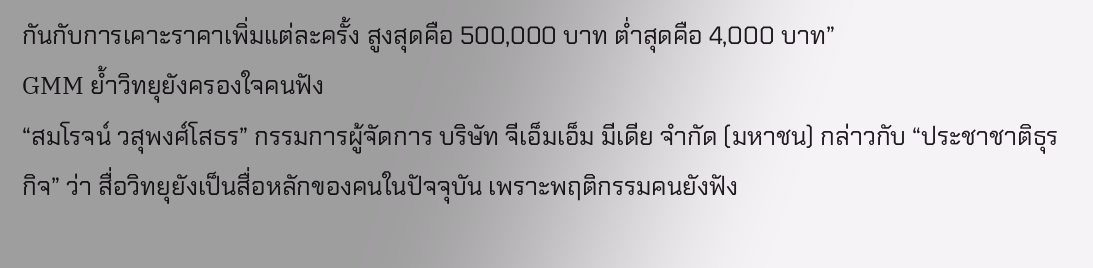กันกับการเคาะราคาเพิ่มแต่ละครั้ง สูงสุดคือ 500,000 บาท ต่ำสุดคือ 4,000 บาท”
GMM ย้ำวิทยุยังครองใจคนฟัง
“สมโรจน์ วสุพงศ์โสธร” กรรมการผู้จัดการ บริษัท จีเอ็มเอ็ม มีเดีย จำกัด (มหาชน) กล่าวกับ “ประชาชาติธุรกิจ” ว่า สื่อวิทยุยังเป็นสื่อหลักของคนในปัจจุบัน เพราะพฤติกรรมคนยังฟัง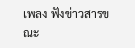เพลง ฟังข่าวสารขณะ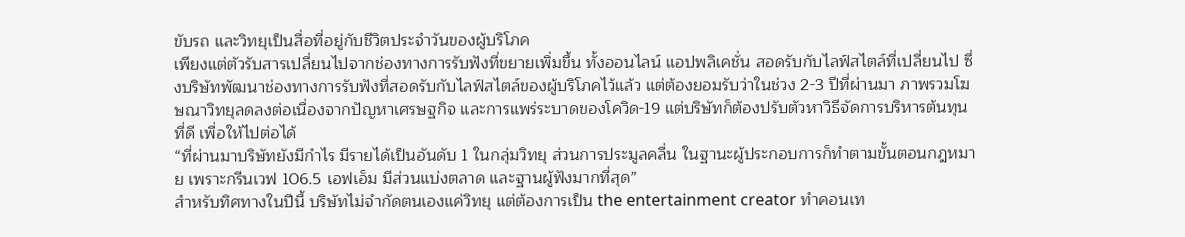ขับรถ และวิทยุเป็นสื่อที่อยู่กับชีวิตประจำวันของผู้บริโภค
เพียงแต่ตัวรับสารเปลี่ยนไปจากช่องทางการรับฟังที่ขยายเพิ่มขึ้น ทั้งออนไลน์ แอปพลิเคชั่น สอดรับกับไลฟ์สไตล์ที่เปลี่ยนไป ซึ่งบริษัทพัฒนาช่องทางการรับฟังที่สอดรับกับไลฟ์สไตล์ของผู้บริโภคไว้แล้ว แต่ต้องยอมรับว่าในช่วง 2-3 ปีที่ผ่านมา ภาพรวมโฆษณาวิทยุลดลงต่อเนื่องจากปัญหาเศรษฐกิจ และการแพร่ระบาดของโควิด-19 แต่บริษัทก็ต้องปรับตัวหาวิธีจัดการบริหารต้นทุนที่ดี เพื่อให้ไปต่อได้
“ที่ผ่านมาบริษัทยังมีกำไร มีรายได้เป็นอันดับ 1 ในกลุ่มวิทยุ ส่วนการประมูลคลื่น ในฐานะผู้ประกอบการก็ทำตามขั้นตอนกฎหมาย เพราะกรีนเวฟ 106.5 เอฟเอ็ม มีส่วนแบ่งตลาด และฐานผู้ฟังมากที่สุด”
สำหรับทิศทางในปีนี้ บริษัทไม่จำกัดตนเองแค่วิทยุ แต่ต้องการเป็น the entertainment creator ทำคอนเท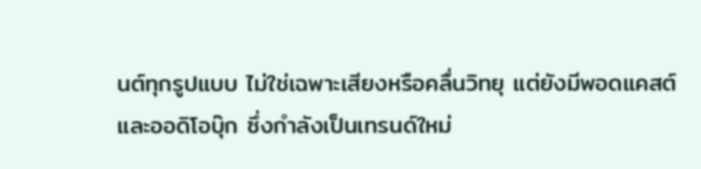นต์ทุกรูปแบบ ไม่ใช่เฉพาะเสียงหรือคลื่นวิทยุ แต่ยังมีพอดแคสต์ และออดิโอบุ๊ก ซึ่งกำลังเป็นเทรนด์ใหม่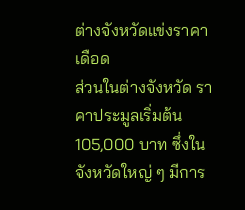ต่างจังหวัดแข่งราคาเดือด
ส่วนในต่างจังหวัด ราคาประมูลเริ่มต้น 105,000 บาท ซึ่งในจังหวัดใหญ่ ๆ มีการ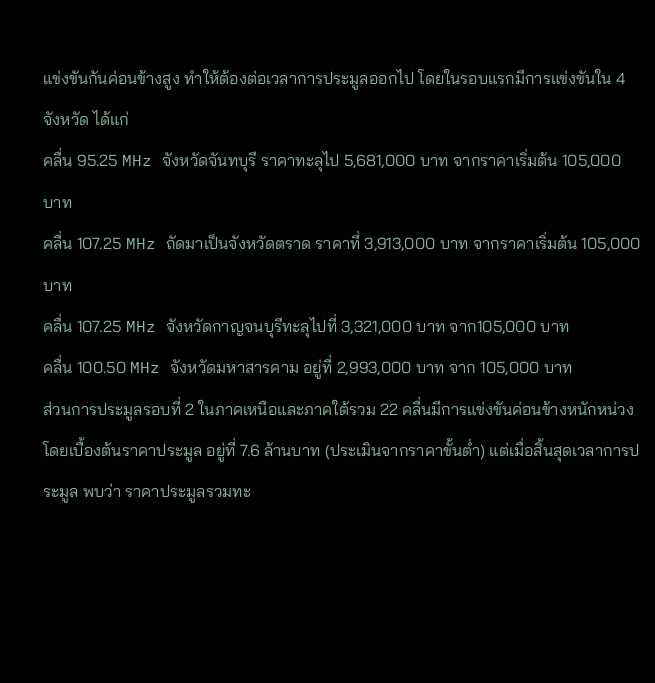แข่งขันกันค่อนข้างสูง ทำให้ต้องต่อเวลาการประมูลออกไป โดยในรอบแรกมีการแข่งขันใน 4 จังหวัด ได้แก่
คลื่น 95.25 MHz จังหวัดจันทบุรี ราคาทะลุไป 5,681,000 บาท จากราคาเริ่มต้น 105,000 บาท
คลื่น 107.25 MHz ถัดมาเป็นจังหวัดตราด ราคาที่ 3,913,000 บาท จากราคาเริ่มต้น 105,000 บาท
คลื่น 107.25 MHz จังหวัดกาญจนบุรีทะลุไปที่ 3,321,000 บาท จาก105,000 บาท
คลื่น 100.50 MHz จังหวัดมหาสารคาม อยู่ที่ 2,993,000 บาท จาก 105,000 บาท
ส่วนการประมูลรอบที่ 2 ในภาคเหนือและภาคใต้รวม 22 คลื่นมีการแข่งขันค่อนข้างหนักหน่วงโดยเบื้องต้นราคาประมูล อยู่ที่ 7.6 ล้านบาท (ประเมินจากราคาขั้นต่ำ) แต่เมื่อสิ้นสุดเวลาการประมูล พบว่า ราคาประมูลรวมทะ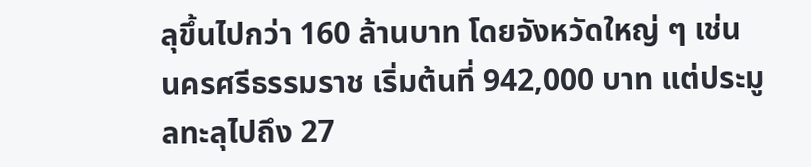ลุขึ้นไปกว่า 160 ล้านบาท โดยจังหวัดใหญ่ ๆ เช่น นครศรีธรรมราช เริ่มต้นที่ 942,000 บาท แต่ประมูลทะลุไปถึง 27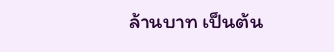ล้านบาท เป็นต้น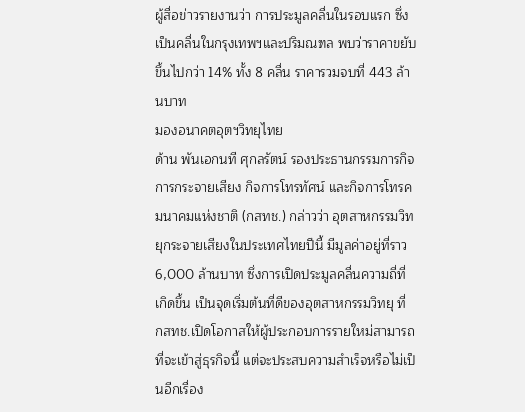ผู้สื่อข่าวรายงานว่า การประมูลคลื่นในรอบแรก ซึ่งเป็นคลื่นในกรุงเทพฯและปริมณฑล พบว่าราคาขยับขึ้นไปกว่า 14% ทั้ง 8 คลื่น ราคารวมจบที่ 443 ล้านบาท
มองอนาคตอุตฯวิทยุไทย
ด้าน พันเอกนที ศุกลรัตน์ รองประธานกรรมการกิจการกระจายเสียง กิจการโทรทัศน์ และกิจการโทรคมนาคมแห่งชาติ (กสทช.) กล่าวว่า อุตสาหกรรมวิทยุกระจายเสียงในประเทศไทยปีนี้ มีมูลค่าอยู่ที่ราว 6,000 ล้านบาท ซึ่งการเปิดประมูลคลื่นความถี่ที่เกิดขึ้น เป็นจุดเริ่มต้นที่ดีของอุตสาหกรรมวิทยุ ที่ กสทช.เปิดโอกาสให้ผู้ประกอบการรายใหม่สามารถที่จะเข้าสู่ธุรกิจนี้ แต่จะประสบความสำเร็จหรือไม่เป็นอีกเรื่อง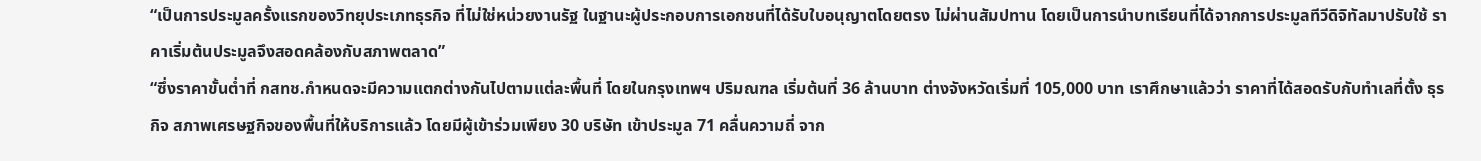“เป็นการประมูลครั้งแรกของวิทยุประเภทธุรกิจ ที่ไม่ใช่หน่วยงานรัฐ ในฐานะผู้ประกอบการเอกชนที่ได้รับใบอนุญาตโดยตรง ไม่ผ่านสัมปทาน โดยเป็นการนำบทเรียนที่ได้จากการประมูลทีวีดิจิทัลมาปรับใช้ ราคาเริ่มต้นประมูลจึงสอดคล้องกับสภาพตลาด”
“ซึ่งราคาขั้นต่ำที่ กสทช.กำหนดจะมีความแตกต่างกันไปตามแต่ละพื้นที่ โดยในกรุงเทพฯ ปริมณฑล เริ่มต้นที่ 36 ล้านบาท ต่างจังหวัดเริ่มที่ 105,000 บาท เราศึกษาแล้วว่า ราคาที่ได้สอดรับกับทำเลที่ตั้ง ธุรกิจ สภาพเศรษฐกิจของพื้นที่ให้บริการแล้ว โดยมีผู้เข้าร่วมเพียง 30 บริษัท เข้าประมูล 71 คลื่นความถี่ จาก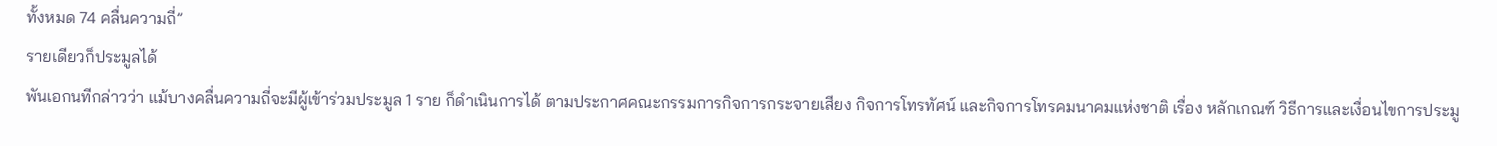ทั้งหมด 74 คลื่นความถี่”
รายเดียวก็ประมูลได้
พันเอกนทีกล่าวว่า แม้บางคลื่นความถี่จะมีผู้เข้าร่วมประมูล 1 ราย ก็ดำเนินการได้ ตามประกาศคณะกรรมการกิจการกระจายเสียง กิจการโทรทัศน์ และกิจการโทรคมนาคมแห่งชาติ เรื่อง หลักเกณฑ์ วิธีการและเงื่อนไขการประมู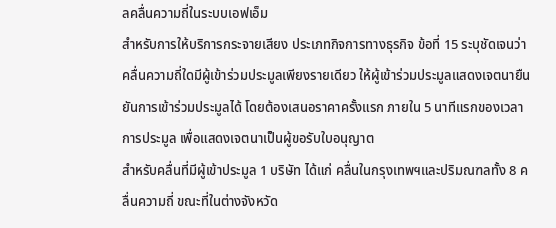ลคลื่นความถี่ในระบบเอฟเอ็ม
สำหรับการให้บริการกระจายเสียง ประเภทกิจการทางธุรกิจ ข้อที่ 15 ระบุชัดเจนว่าคลื่นความถี่ใดมีผู้เข้าร่วมประมูลเพียงรายเดียว ให้ผู้เข้าร่วมประมูลแสดงเจตนายืนยันการเข้าร่วมประมูลได้ โดยต้องเสนอราคาครั้งแรก ภายใน 5 นาทีแรกของเวลาการประมูล เพื่อแสดงเจตนาเป็นผู้ขอรับใบอนุญาต
สำหรับคลื่นที่มีผู้เข้าประมูล 1 บริษัท ได้แก่ คลื่นในกรุงเทพฯและปริมณฑลทั้ง 8 คลื่นความถี่ ขณะที่ในต่างจังหวัด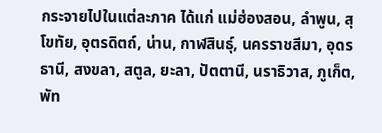กระจายไปในแต่ละภาค ได้แก่ แม่ฮ่องสอน, ลำพูน, สุโขทัย, อุตรดิตถ์, น่าน, กาฬสินธุ์, นครราชสีมา, อุดรธานี, สงขลา, สตูล, ยะลา, ปัตตานี, นราธิวาส, ภูเก็ต, พัท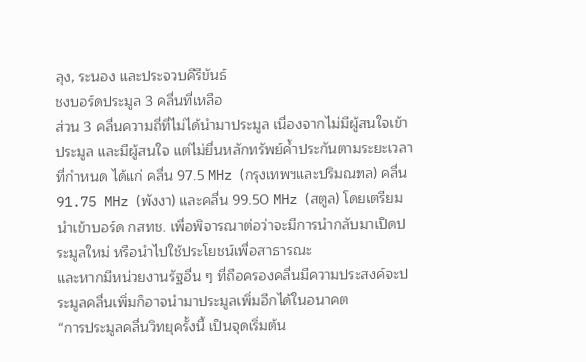ลุง, ระนอง และประจวบคีรีขันธ์
ชงบอร์ดประมูล 3 คลื่นที่เหลือ
ส่วน 3 คลื่นความถี่ที่ไม่ได้นำมาประมูล เนื่องจากไม่มีผู้สนใจเข้าประมูล และมีผู้สนใจ แต่ไม่ยื่นหลักทรัพย์ค้ำประกันตามระยะเวลาที่กำหนด ได้แก่ คลื่น 97.5 MHz (กรุงเทพฯและปริมณฑล) คลื่น 91.75 MHz (พังงา) และคลื่น 99.50 MHz (สตูล) โดยเตรียมนำเข้าบอร์ด กสทช. เพื่อพิจารณาต่อว่าจะมีการนำกลับมาเปิดประมูลใหม่ หรือนำไปใช้ประโยชน์เพื่อสาธารณะ
และหากมีหน่วยงานรัฐอื่น ๆ ที่ถือครองคลื่นมีความประสงค์จะประมูลคลื่นเพิ่มก็อาจนำมาประมูลเพิ่มอีกได้ในอนาคต
“การประมูลคลื่นวิทยุครั้งนี้ เป็นจุดเริ่มต้น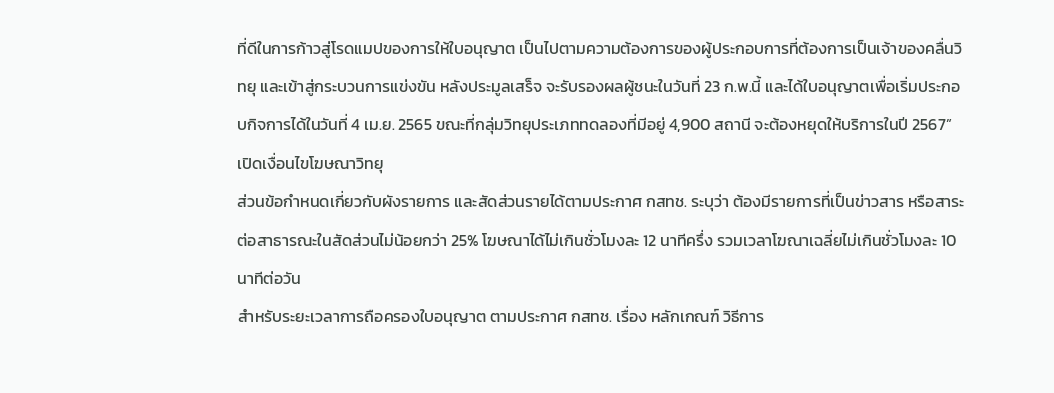ที่ดีในการก้าวสู่โรดแมปของการให้ใบอนุญาต เป็นไปตามความต้องการของผู้ประกอบการที่ต้องการเป็นเจ้าของคลื่นวิทยุ และเข้าสู่กระบวนการแข่งขัน หลังประมูลเสร็จ จะรับรองผลผู้ชนะในวันที่ 23 ก.พ.นี้ และได้ใบอนุญาตเพื่อเริ่มประกอบกิจการได้ในวันที่ 4 เม.ย. 2565 ขณะที่กลุ่มวิทยุประเภททดลองที่มีอยู่ 4,900 สถานี จะต้องหยุดให้บริการในปี 2567”
เปิดเงื่อนไขโฆษณาวิทยุ
ส่วนข้อกำหนดเกี่ยวกับผังรายการ และสัดส่วนรายได้ตามประกาศ กสทช. ระบุว่า ต้องมีรายการที่เป็นข่าวสาร หรือสาระต่อสาธารณะในสัดส่วนไม่น้อยกว่า 25% โฆษณาได้ไม่เกินชั่วโมงละ 12 นาทีครึ่ง รวมเวลาโฆณาเฉลี่ยไม่เกินชั่วโมงละ 10 นาทีต่อวัน
สำหรับระยะเวลาการถือครองใบอนุญาต ตามประกาศ กสทช. เรื่อง หลักเกณฑ์ วิธีการ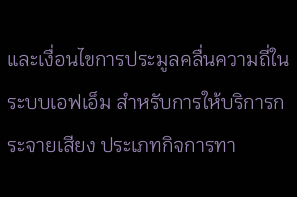และเงื่อนไขการประมูลคลื่นความถี่ในระบบเอฟเอ็ม สำหรับการให้บริการกระจายเสียง ประเภทกิจการทา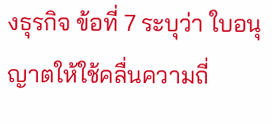งธุรกิจ ข้อที่ 7 ระบุว่า ใบอนุญาตให้ใช้คลื่นความถี่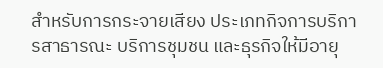สำหรับการกระจายเสียง ประเภทกิจการบริการสาธารณะ บริการชุมชน และธุรกิจให้มีอายุ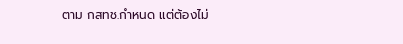ตาม กสทช.กำหนด แต่ต้องไม่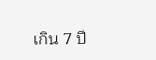เกิน 7 ปี